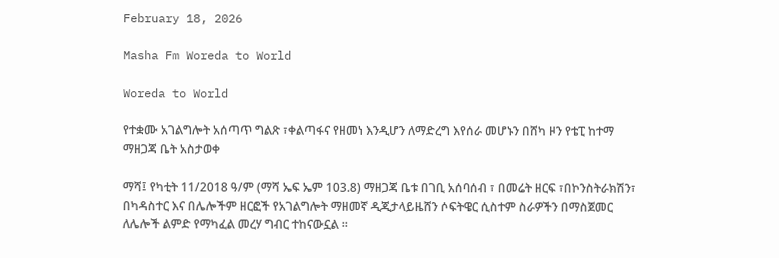February 18, 2026

Masha Fm Woreda to World

Woreda to World

የተቋሙ አገልግሎት አሰጣጥ ግልጽ ፣ቀልጣፋና የዘመነ እንዲሆን ለማድረግ እየሰራ መሆኑን በሸካ ዞን የቴፒ ከተማ ማዘጋጃ ቤት አስታወቀ

ማሻ፤ የካቲት 11/2018 ዓ/ም (ማሻ ኤፍ ኤም 103.8) ማዘጋጃ ቤቱ በገቢ አሰባሰብ ፣ በመሬት ዘርፍ ፣በኮንስትራክሽን፣ በካዳስተር እና በሌሎችም ዘርፎች የአገልግሎት ማዘመኛ ዲጂታላይዜሸን ሶፍትዌር ሲስተም ስራዎችን በማስጀመር ለሌሎች ልምድ የማካፈል መረሃ ግብር ተከናውኗል ።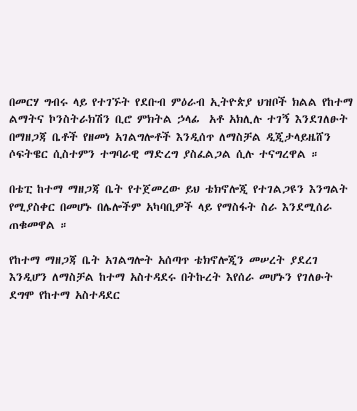በመርሃ ግብሩ ላይ የተገኙት የደቡብ ምዕራብ ኢትዮጵያ ህዝቦች ክልል የከተማ ልማትና ኮንስትራክሽን ቢሮ ምክትል ኃላፊ  አቶ አክሊሉ ተገኝ እንደገለፁት በማዘጋጃ ቤቶች የዘመነ አገልግሎቶች እንዲሰጥ ለማስቻል ዲጂታላይዜሸን ሶፍትዌር ሲስተምን ተግባራዊ ማድረግ ያስፈልጋል ሲሉ ተናግረዋል ።

በቴፒ ከተማ ማዘጋጃ ቤት የተጀመረው ይህ ቴክኖሎጂ የተገልጋዩን እንግልት የሚያስቀር በመሆኑ በሌሎችም አካባቢዎች ላይ የማስፋት ስራ እንደሚሰራ ጠቁመዋል ።

የከተማ ማዘጋጃ ቤት አገልግሎት አሰጣጥ ቴክኖሎጂን መሠረት ያደረገ እንዲሆን ለማስቻል ከተማ አስተዳደሩ በትኩረት እየሰራ መሆኑን የገለፁት ደግሞ የከተማ አስተዳደር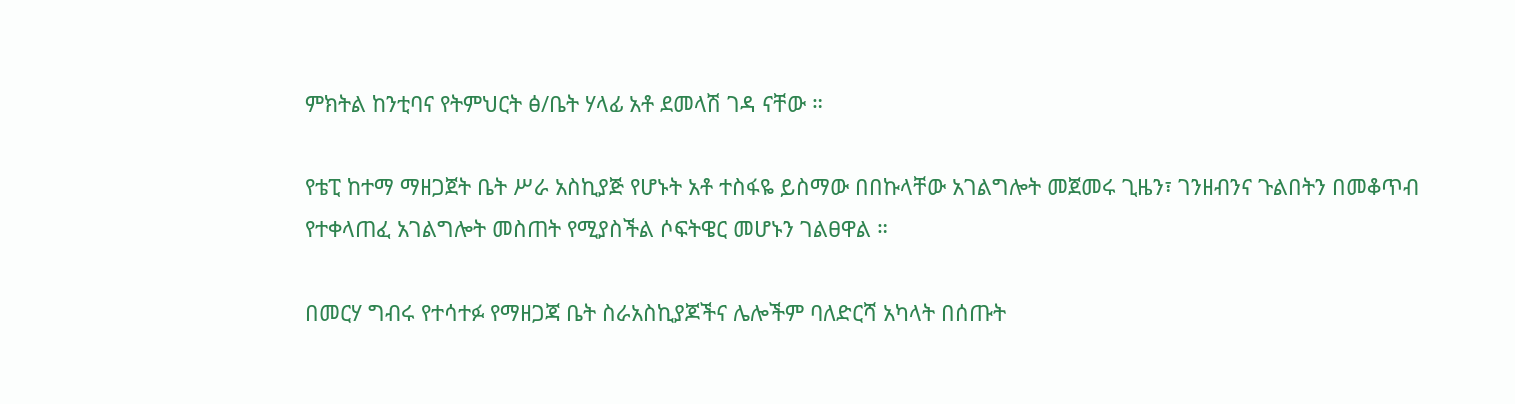ምክትል ከንቲባና የትምህርት ፅ/ቤት ሃላፊ አቶ ደመላሽ ገዳ ናቸው ።

የቴፒ ከተማ ማዘጋጀት ቤት ሥራ አስኪያጅ የሆኑት አቶ ተስፋዬ ይስማው በበኩላቸው አገልግሎት መጀመሩ ጊዜን፣ ገንዘብንና ጉልበትን በመቆጥብ የተቀላጠፈ አገልግሎት መስጠት የሚያስችል ሶፍትዌር መሆኑን ገልፀዋል ።

በመርሃ ግብሩ የተሳተፉ የማዘጋጃ ቤት ስራአስኪያጆችና ሌሎችም ባለድርሻ አካላት በሰጡት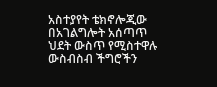አስተያየት ቴክኖሎጂው በአገልግሎት አሰጣጥ ህደት ውስጥ የሚስተዋሉ ውስብስብ ችግሮችን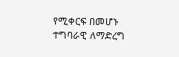የሚቀርፍ በመሆኑ ተግባራዊ ለማድረግ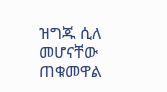ዝግጁ ሲለ መሆናቸው ጠቁመዋል